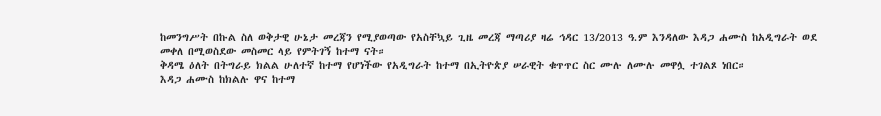ከመንግሥት በኩል ስለ ወቅታዊ ሁኔታ መረጃን የሚያወጣው የአስቸኳይ ጊዜ መረጃ ማጣሪያ ዛሬ ኅዳር 13/2013 ዓ.ም እንዳለው እዳጋ ሐሙስ ከአዲግራት ወደ መቀለ በሚወስደው መስመር ላይ የምትገኝ ከተማ ናት።
ቅዳሜ ዕለት በትግራይ ክልል ሁለተኛ ከተማ የሆነችው የአዲግራት ከተማ በኢትዮጵያ ሠራዊት ቁጥጥር ስር ሙሉ ለሙሉ መዋሏ ተገልጾ ነበር።
እዳጋ ሐሙስ ከክልሉ ዋና ከተማ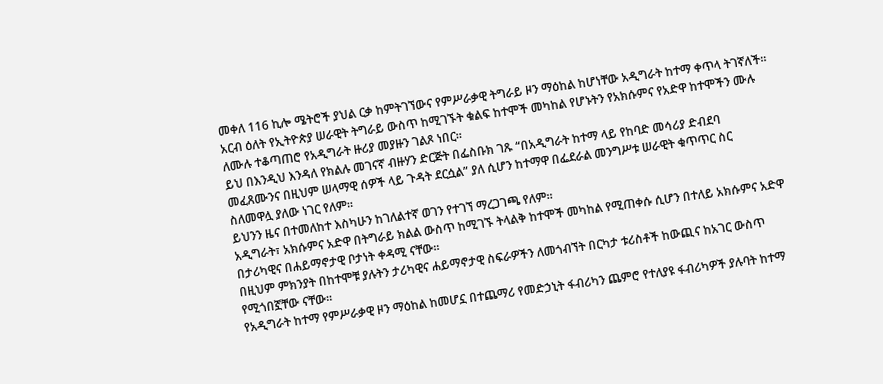መቀለ 116 ኪሎ ሜትሮች ያህል ርቃ ከምትገኘውና የምሥራቃዊ ትግራይ ዞን ማዕከል ከሆነቸው አዲግራት ከተማ ቀጥላ ትገኛለች።
አርብ ዕለት የኢትዮጵያ ሠራዊት ትግራይ ውስጥ ከሚገኙት ቁልፍ ከተሞች መካከል የሆኑትን የአክሱምና የአድዋ ከተሞችን ሙሉ ለሙሉ ተቆጣጠሮ የአዲግራት ዙሪያ መያዙን ገልጾ ነበር።
ይህ በእንዲህ እንዳለ የክልሉ መገናኛ ብዙሃን ድርጅት በፌስቡክ ገጹ “በአዲግራት ከተማ ላይ የከባድ መሳሪያ ድብደባ መፈጸሙንና በዚህም ሠላማዊ ሰዎች ላይ ጉዳት ደርሷል” ያለ ሲሆን ከተማዋ በፌደራል መንግሥቱ ሠራዊት ቁጥጥር ስር ስለመዋሏ ያለው ነገር የለም።
ይህንን ዜና በተመለከተ እስካሁን ከገለልተኛ ወገን የተገኘ ማረጋገጫ የለም።
አዲግራት፣ አክሱምና አድዋ በትግራይ ክልል ውስጥ ከሚገኙ ትላልቅ ከተሞች መካከል የሚጠቀሱ ሲሆን በተለይ አክሱምና አድዋ በታሪካዊና በሐይማኖታዊ ቦታነት ቀዳሚ ናቸው።
በዚህም ምክንያት በከተሞቹ ያሉትን ታሪካዊና ሐይማኖታዊ ስፍራዎችን ለመጎብኘት በርካታ ቱሪስቶች ከውጪና ከአገር ውስጥ የሚጎበኟቸው ናቸው።
የአዲግራት ከተማ የምሥራቃዊ ዞን ማዕከል ከመሆኗ በተጨማሪ የመድኃኒት ፋብሪካን ጨምሮ የተለያዩ ፋብሪካዎች ያሉባት ከተማ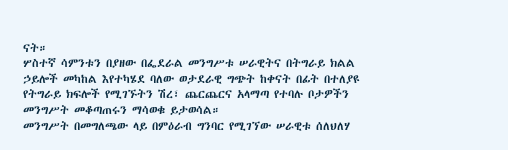ናት።
ሦስተኛ ሳምንቱን በያዘው በፌደራል መንግሥቱ ሠራዊትና በትግራይ ክልል ኃይሎች መካከል እየተካሄደ ባለው ወታደራዊ ግጭት ከቀናት በፊት በተለያዩ የትግራይ ክፍሎች የሚገኙትን ሽረ፣ ጨርጨርና አላማጣ የተባሉ ቦታዎችን መንግሥት መቆጣጠሩን ማሳወቁ ይታወሳል።
መንግሥት በመግለጫው ላይ በምዕራብ ግንባር የሚገኘው ሠራዊቱ ሰለህለሃ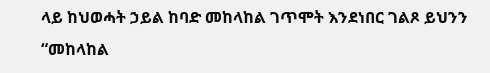ላይ ከህወሓት ኃይል ከባድ መከላከል ገጥሞት እንደነበር ገልጾ ይህንን “መከላከል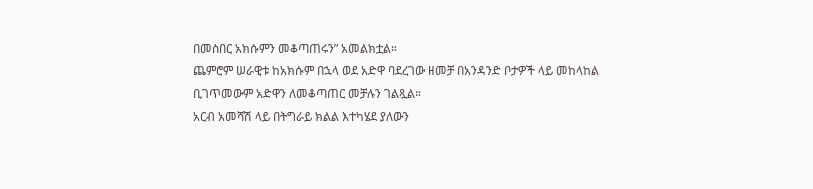በመስበር አክሱምን መቆጣጠሩን” አመልክቷል።
ጨምሮም ሠራዊቱ ከአክሱም በኋላ ወደ አድዋ ባደረገው ዘመቻ በአንዳንድ ቦታዎች ላይ መከላከል ቢገጥመውም አድዋን ለመቆጣጠር መቻሉን ገልጿል።
አርብ አመሻሽ ላይ በትግራይ ክልል እተካሄደ ያለውን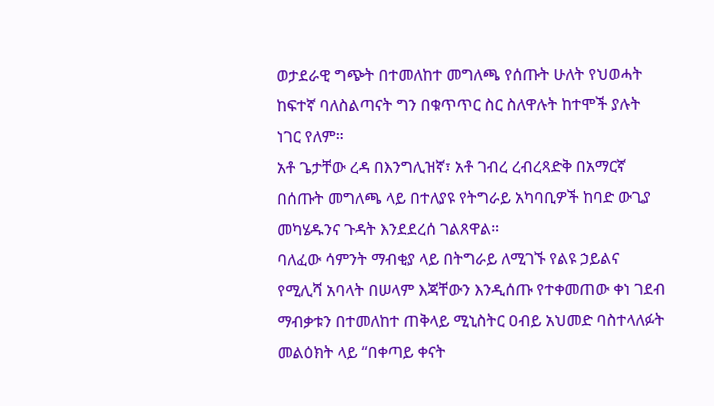ወታደራዊ ግጭት በተመለከተ መግለጫ የሰጡት ሁለት የህወሓት ከፍተኛ ባለስልጣናት ግን በቁጥጥር ስር ስለዋሉት ከተሞች ያሉት ነገር የለም።
አቶ ጌታቸው ረዳ በእንግሊዝኛ፣ አቶ ገብረ ረብረጻድቅ በአማርኛ በሰጡት መግለጫ ላይ በተለያዩ የትግራይ አካባቢዎች ከባድ ውጊያ መካሄዱንና ጉዳት እንደደረሰ ገልጸዋል።
ባለፈው ሳምንት ማብቂያ ላይ በትግራይ ለሚገኙ የልዩ ኃይልና የሚሊሻ አባላት በሠላም እጃቸውን እንዲሰጡ የተቀመጠው ቀነ ገደብ ማብቃቱን በተመለከተ ጠቅላይ ሚኒስትር ዐብይ አህመድ ባስተላለፉት መልዕክት ላይ “በቀጣይ ቀናት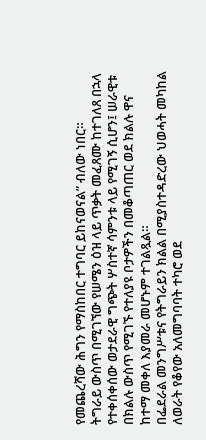የመጨረሻው ሕግን የማስከበር ተግባር ይከናወናል” ብለው ነበር።
ትግራይ ውስጥ በሚገኘው የሠሜን ዕዝ ላይ ጥቃት መፈጸሙ ከተገለጸ በኋላ የተቀሰቀሰው ወታደራዊ ግጭት ሦስተኛ ሳምንቱ ላይ የሚገኝ ሲሆን፤ ሠራዊቱ በክልሉ ውስጥ የሚገኙ የተለያዩ ቦታዎችን በመቆጣጠር ወደ ክልሉ ዋና ከተማ መቀለ እያመራ መሆኑም ተገልጿል።
በፌደራል መንግሥቱና የትግራይን ክልል በሚያስተዳድረው ህወሓት መካከል ለወራት የቆየው አለመግባባት ተካሮ ወደ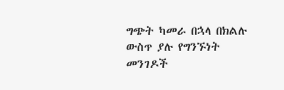ግጭት ካመራ በኋላ በክልሉ ውስጥ ያሉ የግንኙነት መንገዶች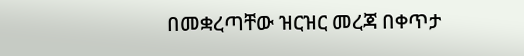በመቋረጣቸው ዝርዝር መረጃ በቀጥታ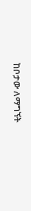ከቦታው ለማግኘት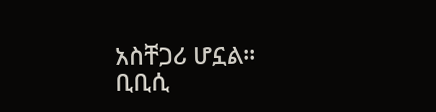አስቸጋሪ ሆኗል።
ቢቢሲ